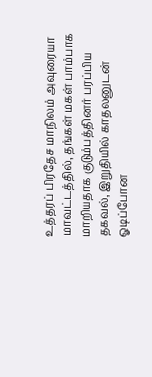உத்தரப் பிரதேச மாநிலம் அவுரையா மாவட்டத்தில், தங்கள் மகள் பாம்பாக மாறியதாக குடும்பத்தினர் பரப்பிய தகவல், இறுதியில் காதலனுடன் ஓடிப்போன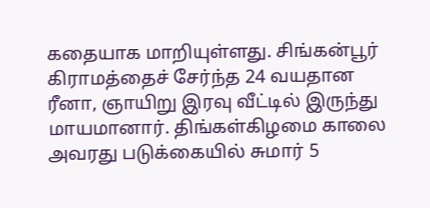கதையாக மாறியுள்ளது. சிங்கன்பூர் கிராமத்தைச் சேர்ந்த 24 வயதான ரீனா, ஞாயிறு இரவு வீட்டில் இருந்து மாயமானார். திங்கள்கிழமை காலை அவரது படுக்கையில் சுமார் 5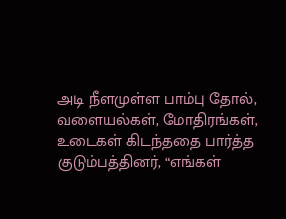அடி நீளமுள்ள பாம்பு தோல், வளையல்கள், மோதிரங்கள், உடைகள் கிடந்ததை பார்த்த குடும்பத்தினர், “எங்கள்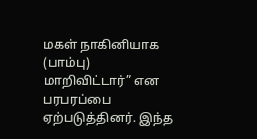மகள் நாகினியாக (பாம்பு) மாறிவிட்டார்” என பரபரப்பை ஏற்படுத்தினர். இந்த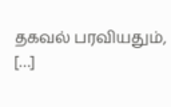தகவல் பரவியதும், […]